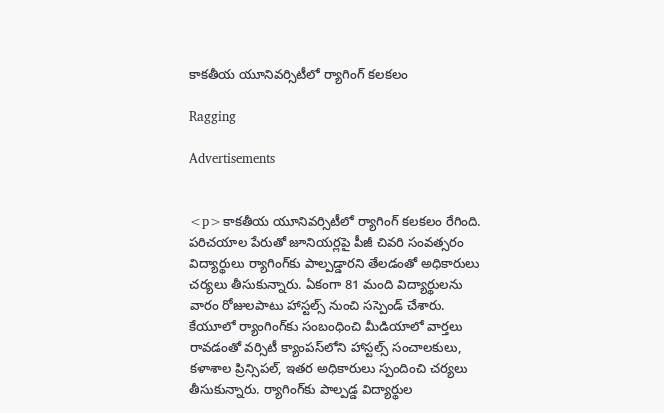కాకతీయ యూనివర్సిటీలో ర్యాగింగ్ కలకలం

Ragging

Advertisements


<p>కాకతీయ యూనివర్సిటీలో ర్యాగింగ్ కలకలం రేగింది. పరిచయాల పేరుతో జూనియర్లపై పీజీ చివరి సంవత్సరం విద్యార్థులు ర్యాగింగ్‌కు పాల్పడ్డారని తేలడంతో అధికారులు చర్యలు తీసుకున్నారు. ఏకంగా 81 మంది విద్యార్థులను వారం రోజులపాటు హాస్టల్స్ నుంచి సస్పెండ్ చేశారు. కేయూలో ర్యాంగింగ్‌కు సంబంధించి మీడియాలో వార్తలు రావడంతో వర్సిటీ క్యాంపస్‌లోని హాస్టల్స్ సంచాలకులు, కళాశాల ప్రిన్సిపల్‌, ఇతర అధికారులు స్పందించి చర్యలు తీసుకున్నారు. ర్యాగింగ్‌కు పాల్పడ్డ విద్యార్థుల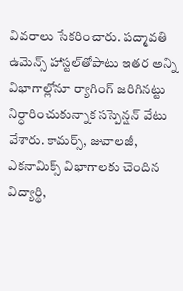వివరాలు సేకరించారు. పద్మావతి ఉమెన్స్ హాస్టల్‌తోపాటు ఇతర అన్ని విభాగాల్లోనూ ర్యాగింగ్‌ జరిగినట్టు నిర్ధారించుకున్నాక సస్పెన్షన్ వేటు వేశారు. కామర్స్, జువాలజీ, ఎకనామిక్స్ విభాగాలకు చెందిన విద్యార్థి,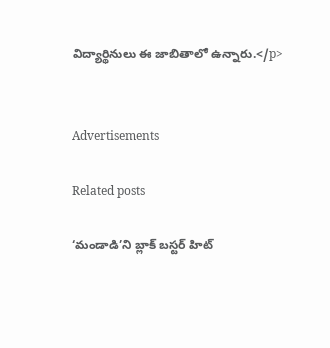విద్యార్థినులు ఈ జాబితాలో ఉన్నారు.</p>


Advertisements

Related posts

‘మండాడి’ని బ్లాక్ బస్టర్ హిట్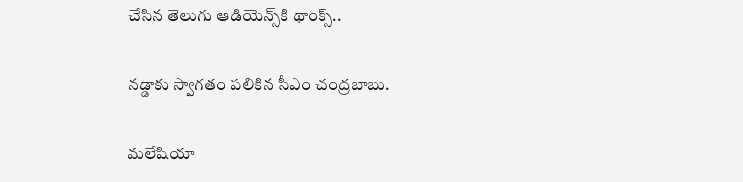చేసిన తెలుగు ఆడియెన్స్‌కి థాంక్స్..

నడ్డాకు స్వాగతం పలికిన సీఎం చంద్రబాబు.

మలేషియా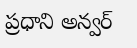ప్రధాని అన్వర్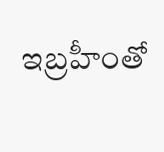ఇబ్రహీంతో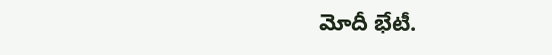మోదీ భేటీ.